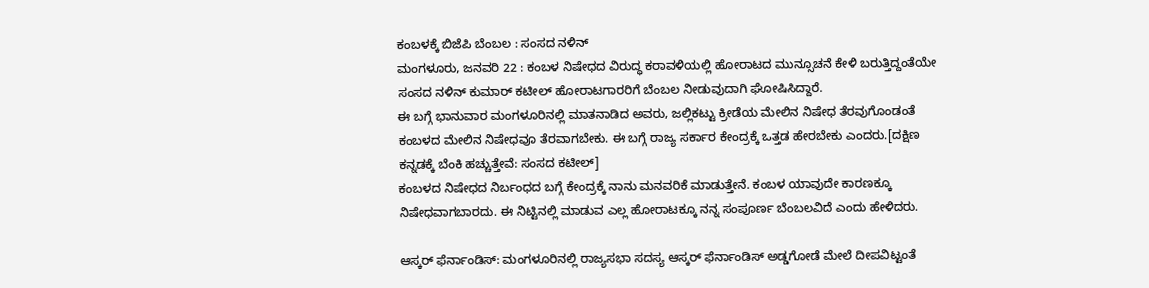ಕಂಬಳಕ್ಕೆ ಬಿಜೆಪಿ ಬೆಂಬಲ : ಸಂಸದ ನಳಿನ್
ಮಂಗಳೂರು, ಜನವರಿ 22 : ಕಂಬಳ ನಿಷೇಧದ ವಿರುದ್ಧ ಕರಾವಳಿಯಲ್ಲಿ ಹೋರಾಟದ ಮುನ್ಸೂಚನೆ ಕೇಳಿ ಬರುತ್ತಿದ್ದಂತೆಯೇ ಸಂಸದ ನಳಿನ್ ಕುಮಾರ್ ಕಟೀಲ್ ಹೋರಾಟಗಾರರಿಗೆ ಬೆಂಬಲ ನೀಡುವುದಾಗಿ ಘೋಷಿಸಿದ್ದಾರೆ.
ಈ ಬಗ್ಗೆ ಭಾನುವಾರ ಮಂಗಳೂರಿನಲ್ಲಿ ಮಾತನಾಡಿದ ಅವರು, ಜಲ್ಲಿಕಟ್ಟು ಕ್ರೀಡೆಯ ಮೇಲಿನ ನಿಷೇಧ ತೆರವುಗೊಂಡಂತೆ ಕಂಬಳದ ಮೇಲಿನ ನಿಷೇಧವೂ ತೆರವಾಗಬೇಕು. ಈ ಬಗ್ಗೆ ರಾಜ್ಯ ಸರ್ಕಾರ ಕೇಂದ್ರಕ್ಕೆ ಒತ್ತಡ ಹೇರಬೇಕು ಎಂದರು.[ದಕ್ಷಿಣ ಕನ್ನಡಕ್ಕೆ ಬೆಂಕಿ ಹಚ್ಚುತ್ತೇವೆ: ಸಂಸದ ಕಟೀಲ್]
ಕಂಬಳದ ನಿಷೇಧದ ನಿರ್ಬಂಧದ ಬಗ್ಗೆ ಕೇಂದ್ರಕ್ಕೆ ನಾನು ಮನವರಿಕೆ ಮಾಡುತ್ತೇನೆ. ಕಂಬಳ ಯಾವುದೇ ಕಾರಣಕ್ಕೂ ನಿಷೇಧವಾಗಬಾರದು. ಈ ನಿಟ್ಟಿನಲ್ಲಿ ಮಾಡುವ ಎಲ್ಲ ಹೋರಾಟಕ್ಕೂ ನನ್ನ ಸಂಪೂರ್ಣ ಬೆಂಬಲವಿದೆ ಎಂದು ಹೇಳಿದರು.

ಆಸ್ಕರ್ ಫೆರ್ನಾಂಡಿಸ್: ಮಂಗಳೂರಿನಲ್ಲಿ ರಾಜ್ಯಸಭಾ ಸದಸ್ಯ ಆಸ್ಕರ್ ಫೆರ್ನಾಂಡಿಸ್ ಅಡ್ಡಗೋಡೆ ಮೇಲೆ ದೀಪವಿಟ್ಟಂತೆ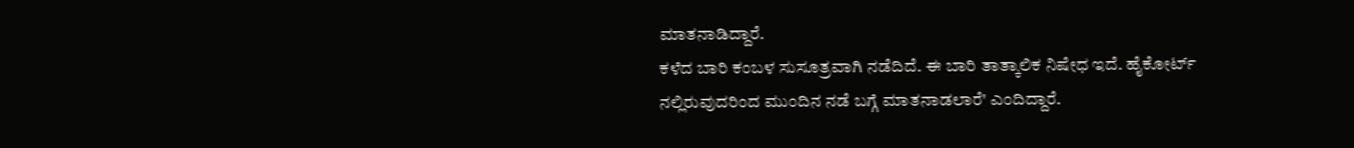ಮಾತನಾಡಿದ್ದಾರೆ.
ಕಳೆದ ಬಾರಿ ಕಂಬಳ ಸುಸೂತ್ರವಾಗಿ ನಡೆದಿದೆ. ಈ ಬಾರಿ ತಾತ್ಕಾಲಿಕ ನಿಷೇಧ ಇದೆ. ಹೈಕೋರ್ಟ್ ನಲ್ಲಿರುವುದರಿಂದ ಮುಂದಿನ ನಡೆ ಬಗ್ಗೆ ಮಾತನಾಡಲಾರೆ' ಎಂದಿದ್ದಾರೆ.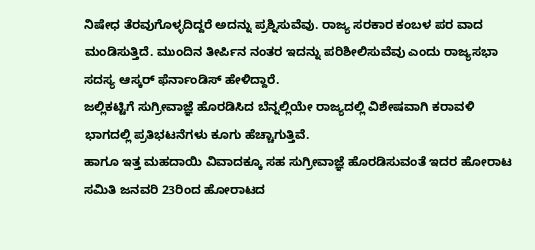ನಿಷೇಧ ತೆರವುಗೊಳ್ಳದಿದ್ದರೆ ಅದನ್ನು ಪ್ರಶ್ನಿಸುವೆವು. ರಾಜ್ಯ ಸರಕಾರ ಕಂಬಳ ಪರ ವಾದ ಮಂಡಿಸುತ್ತಿದೆ. ಮುಂದಿನ ತೀರ್ಪಿನ ನಂತರ ಇದನ್ನು ಪರಿಶೀಲಿಸುವೆವು ಎಂದು ರಾಜ್ಯಸಭಾ ಸದಸ್ಯ ಆಸ್ಕರ್ ಫೆರ್ನಾಂಡಿಸ್ ಹೇಳಿದ್ದಾರೆ.
ಜಲ್ಲಿಕಟ್ಟಿಗೆ ಸುಗ್ರೀವಾಜ್ಞೆ ಹೊರಡಿಸಿದ ಬೆನ್ನಲ್ಲಿಯೇ ರಾಜ್ಯದಲ್ಲಿ ವಿಶೇಷವಾಗಿ ಕರಾವಳಿ ಭಾಗದಲ್ಲಿ ಪ್ರತಿಭಟನೆಗಳು ಕೂಗು ಹೆಚ್ಚಾಗುತ್ತಿವೆ.
ಹಾಗೂ ಇತ್ತ ಮಹದಾಯಿ ವಿವಾದಕ್ಕೂ ಸಹ ಸುಗ್ರೀವಾಜ್ಞೆ ಹೊರಡಿಸುವಂತೆ ಇದರ ಹೋರಾಟ ಸಮಿತಿ ಜನವರಿ 23ರಿಂದ ಹೋರಾಟದ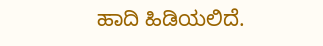ಹಾದಿ ಹಿಡಿಯಲಿದೆ.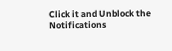Click it and Unblock the Notifications